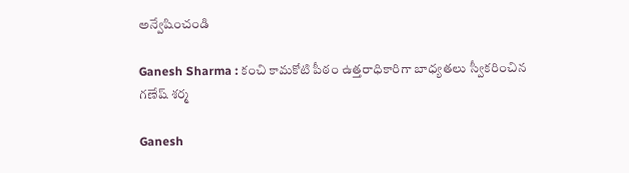అన్వేషించండి

Ganesh Sharma : కంచి కామకోటి పీఠం ఉత్తరాధికారిగా బాధ్యతలు స్వీకరించిన గణేష్ శర్మ

Ganesh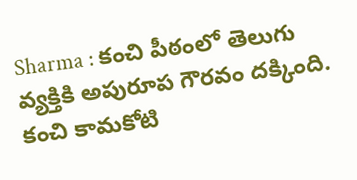Sharma : కంచి పీఠంలో తెలుగు వ్యక్తికి అపురూప గౌరవం దక్కింది. కంచి కామకోటి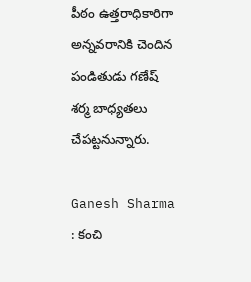పీఠం ఉత్తరాధికారిగా అన్నవరానికి చెందిన పండితుడు గణేష్ శర్మ బాధ్యతలు చేపట్టనున్నారు.

Ganesh Sharma : కంచి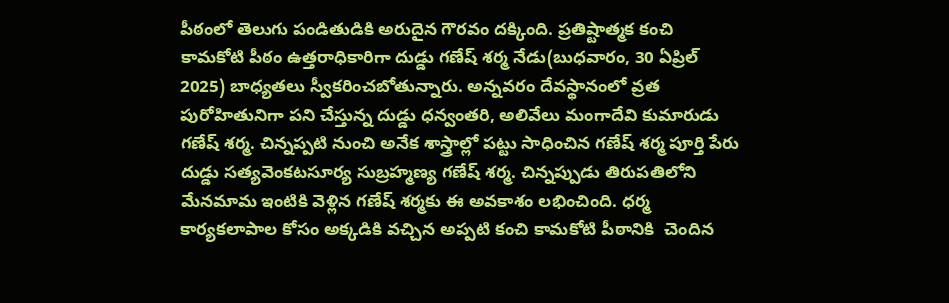పీఠంలో తెలుగు పండితుడికి అరుదైన గౌరవం దక్కింది. ప్రతిష్టాత్మక కంచి కామకోటి పీఠం ఉత్తరాధికారిగా దుడ్డు గణేష్ శర్మ నేడు(బుధవారం, 30 ఏప్రిల్‌ 2025) బాధ్యతలు స్వీకరించబోతున్నారు. అన్నవరం దేవస్థానంలో వ్రత పురోహితునిగా పని చేస్తున్న దుడ్డు ధన్వంతరి, అలివేలు మంగాదేవి కుమారుడు గణేష్ శర్మ. చిన్నప్పటి నుంచి అనేక శాస్త్రాల్లో పట్టు సాధించిన గణేష్ శర్మ పూర్తి పేరు దుడ్డు సత్యవెంకటసూర్య సుబ్రహ్మణ్య గణేష్ శర్మ. చిన్నప్పుడు తిరుపతిలోని మేనమామ ఇంటికి వెళ్లిన గణేష్ శర్మకు ఈ అవకాశం లభించింది. ధర్మ కార్యకలాపాల కోసం అక్కడికి వచ్చిన అప్పటి కంచి కామకోటి పీఠానికి  చెందిన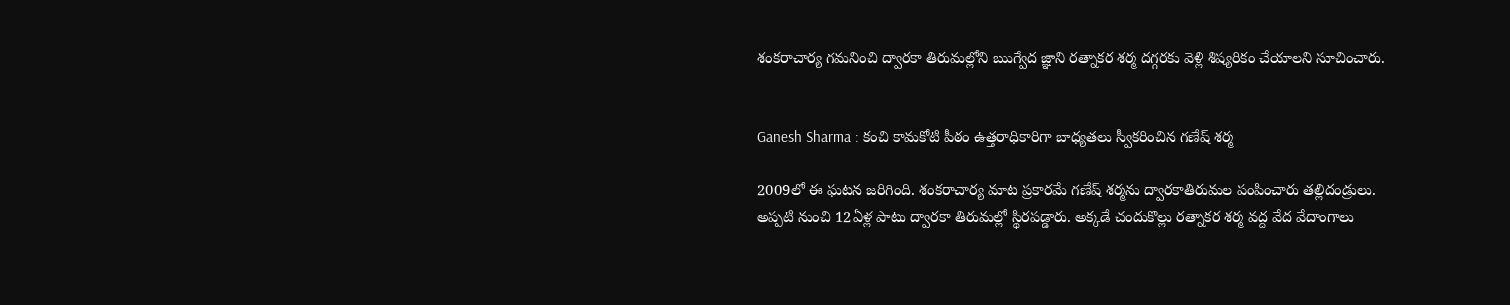శంకరాచార్య గమనించి ద్వారకా తిరుమల్లోని ఋగ్వేద జ్ఞాని రత్నాకర శర్మ దగ్గరకు వెళ్లి శిష్యరికం చేయాలని సూచించారు.


Ganesh Sharma : కంచి కామకోటి పీఠం ఉత్తరాధికారిగా బాధ్యతలు స్వీకరించిన గణేష్ శర్మ

2009లో ఈ ఘటన జరిగింది. శంకరాచార్య మాట ప్రకారమే గణేష్ శర్మను ద్వారకాతిరుమల పంపించారు తల్లిదండ్రులు. అప్పటి నుంచి 12ఏళ్ల పాటు ద్వారకా తిరుమల్లో స్థిరపడ్డారు. అక్కడే చందుకొల్లు రత్నాకర శర్మ వద్ద వేద వేదాంగాలు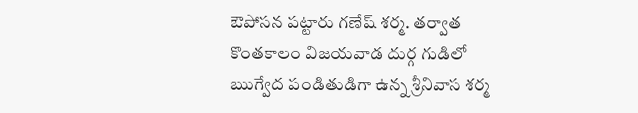ఔపోసన పట్టారు గణేష్ శర్మ. తర్వాత కొంతకాలం విజయవాడ దుర్గ గుడిలో ఋగ్వేద పండితుడిగా ఉన్న శ్రీనివాస శర్మ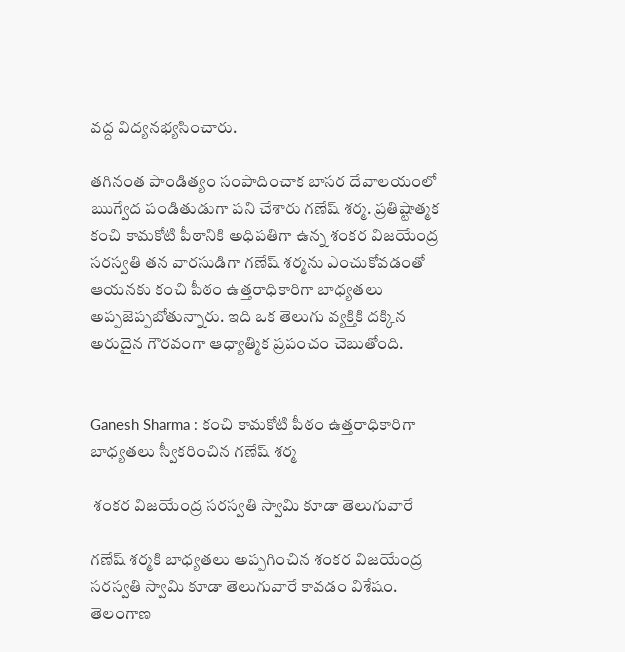వద్ద విద్యనభ్యసించారు.

తగినంత పాండిత్యం సంపాదించాక బాసర దేవాలయంలో ఋగ్వేద పండితుడుగా పని చేశారు గణేష్ శర్మ. ప్రతిష్టాత్మక కంచి కామకోటి పీఠానికి అధిపతిగా ఉన్న శంకర విజయేంద్ర సరస్వతి తన వారసుడిగా గణేష్ శర్మను ఎంచుకోవడంతో ఆయనకు కంచి పీఠం ఉత్తరాధికారిగా బాధ్యతలు అప్పజెప్పబోతున్నారు. ఇది ఒక తెలుగు వ్యక్తికి దక్కిన అరుదైన గౌరవంగా ఆధ్యాత్మిక ప్రపంచం చెబుతోంది.


Ganesh Sharma : కంచి కామకోటి పీఠం ఉత్తరాధికారిగా బాధ్యతలు స్వీకరించిన గణేష్ శర్మ

 శంకర విజయేంద్ర సరస్వతి స్వామి కూడా తెలుగువారే

గణేష్ శర్మకి బాధ్యతలు అప్పగించిన శంకర విజయేంద్ర సరస్వతి స్వామి కూడా తెలుగువారే కావడం విశేషం. తెలంగాణ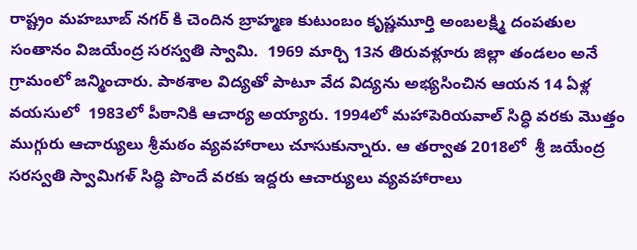రాష్ట్రం మహబూబ్ నగర్ కి చెందిన బ్రాహ్మణ కుటుంబం కృష్ణమూర్తి అంబలక్ష్మి దంపతుల సంతానం విజయేంద్ర సరస్వతి స్వామి.  1969 మార్చి 13న తిరువళ్లూరు జిల్లా తండలం అనే గ్రామంలో జన్మించారు. పాఠశాల విద్యతో పాటూ వేద విద్యను అభ్యసించిన ఆయన 14 ఏళ్ల వయసులో  1983లో పీఠానికి ఆచార్య అయ్యారు. 1994లో మహాపెరియవాల్ సిద్ధి వరకు మొత్తం ముగ్గురు ఆచార్యులు శ్రీమఠం వ్యవహారాలు చూసుకున్నారు. ఆ తర్వాత 2018లో  శ్రీ జయేంద్ర సరస్వతి స్వామిగళ్ సిద్ధి పొందే వరకు ఇద్దరు ఆచార్యులు వ్యవహారాలు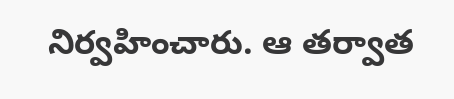నిర్వహించారు. ఆ తర్వాత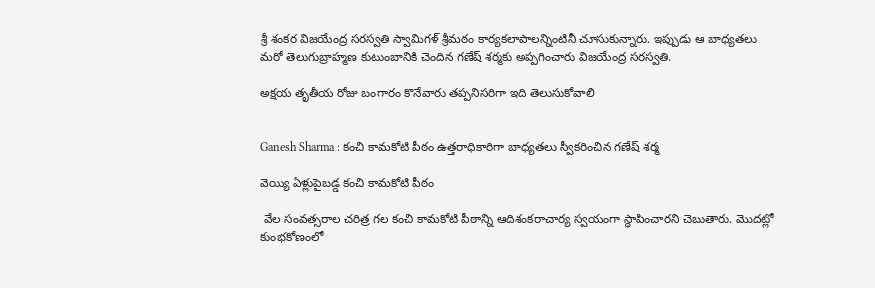శ్రీ శంకర విజయేంద్ర సరస్వతి స్వామిగళ్ శ్రీమఠం కార్యకలాపాలన్నింటినీ చూసుకున్నారు. ఇప్పుడు ఆ బాధ్యతలు మరో తెలుగుబ్రాహ్మణ కుటుంబానికి చెందిన గణేష్ శర్మకు అప్పగించారు విజయేంద్ర సరస్వతి.

అక్షయ తృతీయ రోజు బంగారం కొనేవారు తప్పనిసరిగా ఇది తెలుసుకోవాలి


Ganesh Sharma : కంచి కామకోటి పీఠం ఉత్తరాధికారిగా బాధ్యతలు స్వీకరించిన గణేష్ శర్మ

వెయ్యి ఏళ్లుపైబడ్డ కంచి కామకోటి పీఠం

 వేల సంవత్సరాల చరిత్ర గల కంచి కామకోటి పీఠాన్ని ఆదిశంకరాచార్య స్వయంగా స్థాపించారని చెబుతారు. మొదట్లో కుంభకోణంలో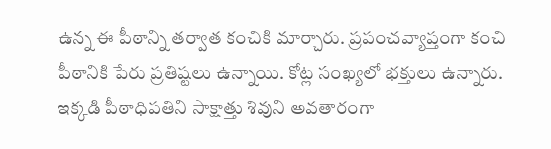ఉన్న ఈ పీఠాన్ని తర్వాత కంచికి మార్చారు. ప్రపంచవ్యాప్తంగా కంచి పీఠానికి పేరు ప్రతిష్టలు ఉన్నాయి. కోట్ల సంఖ్యలో భక్తులు ఉన్నారు. ఇక్కడి పీఠాధిపతిని సాక్షాత్తు శివుని అవతారంగా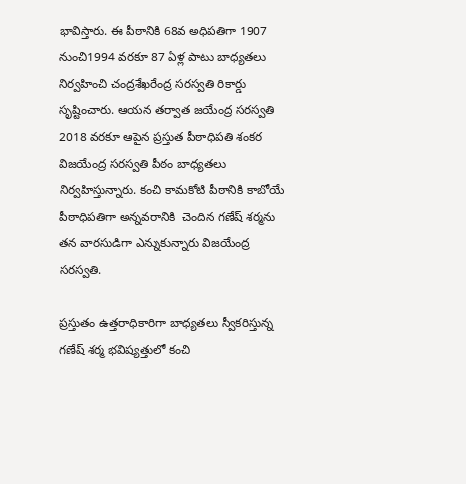భావిస్తారు. ఈ పీఠానికి 68వ అధిపతిగా 1907 నుంచి1994 వరకూ 87 ఏళ్ల పాటు బాధ్యతలు నిర్వహించి చంద్రశేఖరేంద్ర సరస్వతి రికార్డు సృష్టించారు. ఆయన తర్వాత జయేంద్ర సరస్వతి 2018 వరకూ ఆపైన ప్రస్తుత పీఠాధిపతి శంకర విజయేంద్ర సరస్వతి పీఠం బాధ్యతలు నిర్వహిస్తున్నారు. కంచి కామకోటి పీఠానికి కాబోయే పీఠాధిపతిగా అన్నవరానికి  చెందిన గణేష్ శర్మను తన వారసుడిగా ఎన్నుకున్నారు విజయేంద్ర సరస్వతి.

ప్రస్తుతం ఉత్తరాధికారిగా బాధ్యతలు స్వీకరిస్తున్న గణేష్ శర్మ భవిష్యత్తులో కంచి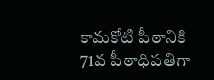కామకోటి పీఠానికి 71వ పీఠాధిపతిగా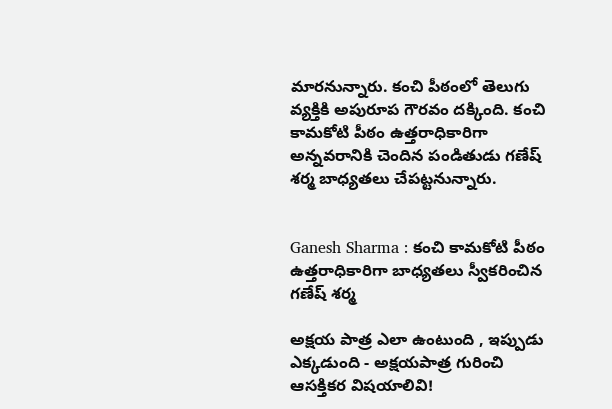మారనున్నారు. కంచి పీఠంలో తెలుగు వ్యక్తికి అపురూప గౌరవం దక్కింది. కంచి కామకోటి పీఠం ఉత్తరాధికారిగా అన్నవరానికి చెందిన పండితుడు గణేష్ శర్మ బాధ్యతలు చేపట్టనున్నారు.


Ganesh Sharma : కంచి కామకోటి పీఠం ఉత్తరాధికారిగా బాధ్యతలు స్వీకరించిన గణేష్ శర్మ

అక్షయ పాత్ర ఎలా ఉంటుంది , ఇప్పుడు ఎక్కడుంది - అక్షయపాత్ర గురించి ఆసక్తికర విషయాలివి!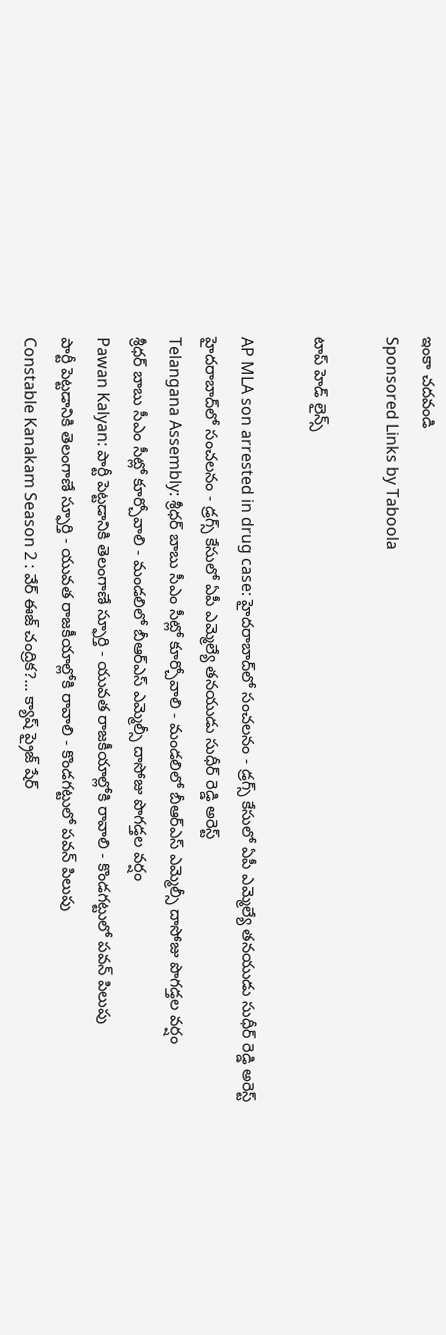ఇంకా చదవండి
Sponsored Links by Taboola

టాప్ హెడ్ లైన్స్

AP MLA son arrested in drug case: హైదరాబాద్‌లో సంచలనం - డ్రగ్స్ కేసులో ఏపీ ఎమ్మెల్యే తనయుడు సుధీర్ రెడ్డి అరెస్ట్
హైదరాబాద్‌లో సంచలనం - డ్రగ్స్ కేసులో ఏపీ ఎమ్మెల్యే తనయుడు సుధీర్ రెడ్డి అరెస్ట్
Telangana Assembly: శ్రీధర్ బాబు సీఎం సీట్లో కూర్చోవాలి - మండలిలో బీఆర్ఎస్ ఎమ్మెల్సీ దాసోజు పొగడ్తల వర్షం
శ్రీధర్ బాబు సీఎం సీట్లో కూర్చోవాలి - మండలిలో బీఆర్ఎస్ ఎమ్మెల్సీ దాసోజు పొగడ్తల వర్షం
Pawan Kalyan: పార్టీ పెట్టడానికి తెలంగాణే స్ఫూర్తి - యువత రాజకీయాల్లోకి రావాలి - కొండగట్టులో పవన్ పిలుపు
పార్టీ పెట్టడానికి తెలంగాణే స్ఫూర్తి - యువత రాజకీయాల్లోకి రావాలి - కొండగట్టులో పవన్ పిలుపు
Constable Kanakam Season 2 : వేర్ ఈజ్ చంద్రిక?... క్యాష్ ప్రైజ్ షేర్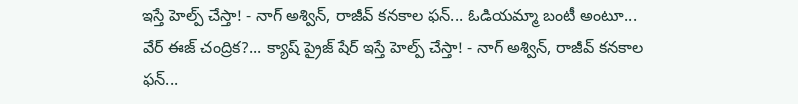ఇస్తే హెల్ప్ చేస్తా! - నాగ్ అశ్విన్, రాజీవ్ కనకాల ఫన్... ఓడియమ్మా బంటీ అంటూ...
వేర్ ఈజ్ చంద్రిక?... క్యాష్ ప్రైజ్ షేర్ ఇస్తే హెల్ప్ చేస్తా! - నాగ్ అశ్విన్, రాజీవ్ కనకాల ఫన్...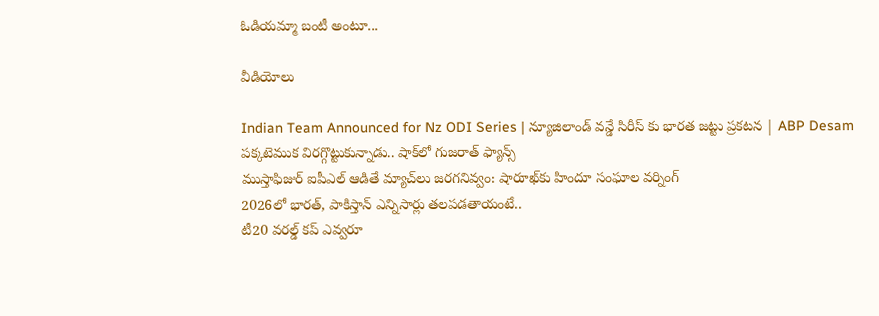ఓడియమ్మా బంటీ అంటూ...

వీడియోలు

Indian Team Announced for Nz ODI Series | న్యూజిలాండ్ వన్డే సిరీస్ కు భారత జట్టు ప్రకటన | ABP Desam
పక్కటెముక విరగ్గొట్టుకున్నాడు.. షాక్‌లో గుజరాత్ ఫ్యాన్స్
ముస్తాఫిజుర్‌ ఐపీఎల్ ఆడితే మ్యాచ్‌లు జరగనివ్వం: షారూఖ్‌కు హిందూ సంఘాల వర్నింగ్
2026లో భారత్, పాకిస్తాన్ ఎన్నిసార్లు తలపడతాయంటే..
టీ20 వరల్డ్ కప్ ఎవ్వరూ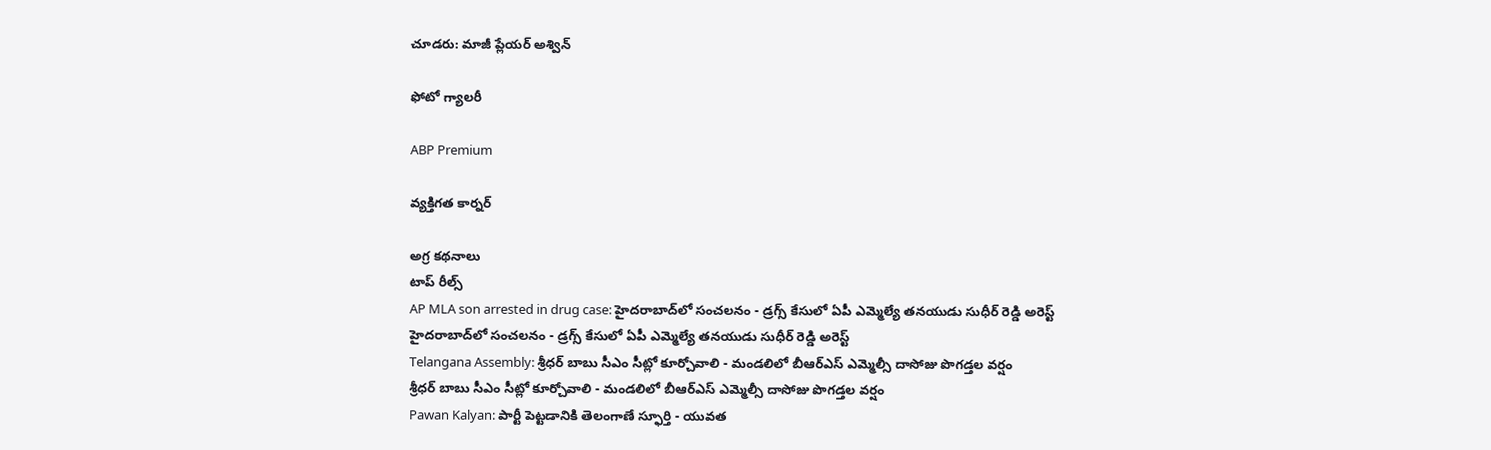చూడరు: మాజీ ప్లేయర్ అశ్విన్

ఫోటో గ్యాలరీ

ABP Premium

వ్యక్తిగత కార్నర్

అగ్ర కథనాలు
టాప్ రీల్స్
AP MLA son arrested in drug case: హైదరాబాద్‌లో సంచలనం - డ్రగ్స్ కేసులో ఏపీ ఎమ్మెల్యే తనయుడు సుధీర్ రెడ్డి అరెస్ట్
హైదరాబాద్‌లో సంచలనం - డ్రగ్స్ కేసులో ఏపీ ఎమ్మెల్యే తనయుడు సుధీర్ రెడ్డి అరెస్ట్
Telangana Assembly: శ్రీధర్ బాబు సీఎం సీట్లో కూర్చోవాలి - మండలిలో బీఆర్ఎస్ ఎమ్మెల్సీ దాసోజు పొగడ్తల వర్షం
శ్రీధర్ బాబు సీఎం సీట్లో కూర్చోవాలి - మండలిలో బీఆర్ఎస్ ఎమ్మెల్సీ దాసోజు పొగడ్తల వర్షం
Pawan Kalyan: పార్టీ పెట్టడానికి తెలంగాణే స్ఫూర్తి - యువత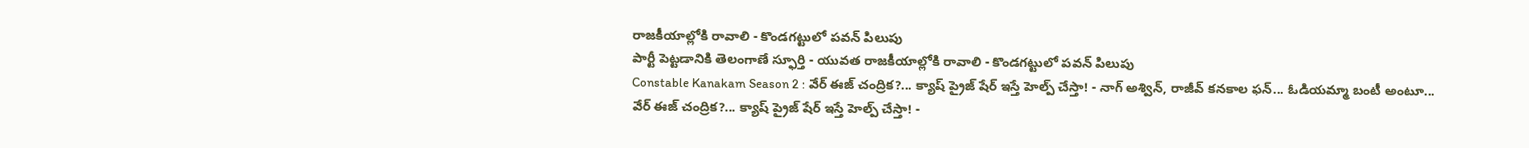రాజకీయాల్లోకి రావాలి - కొండగట్టులో పవన్ పిలుపు
పార్టీ పెట్టడానికి తెలంగాణే స్ఫూర్తి - యువత రాజకీయాల్లోకి రావాలి - కొండగట్టులో పవన్ పిలుపు
Constable Kanakam Season 2 : వేర్ ఈజ్ చంద్రిక?... క్యాష్ ప్రైజ్ షేర్ ఇస్తే హెల్ప్ చేస్తా! - నాగ్ అశ్విన్, రాజీవ్ కనకాల ఫన్... ఓడియమ్మా బంటీ అంటూ...
వేర్ ఈజ్ చంద్రిక?... క్యాష్ ప్రైజ్ షేర్ ఇస్తే హెల్ప్ చేస్తా! -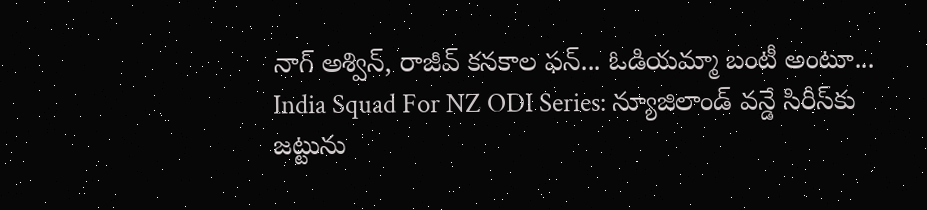నాగ్ అశ్విన్, రాజీవ్ కనకాల ఫన్... ఓడియమ్మా బంటీ అంటూ...
India Squad For NZ ODI Series: న్యూజిలాండ్ వన్డే సిరీస్‌కు జట్టును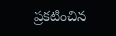ప్రకటించిన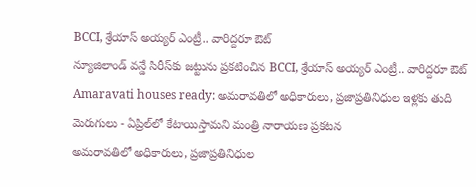BCCI, శ్రేయాస్ అయ్యర్ ఎంట్రీ.. వారిద్దరూ ఔట్
న్యూజిలాండ్ వన్డే సిరీస్‌కు జట్టును ప్రకటించిన BCCI, శ్రేయాస్ అయ్యర్ ఎంట్రీ.. వారిద్దరూ ఔట్
Amaravati houses ready: అమరావతిలో అధికారులు, ప్రజాప్రతినిధుల ఇళ్లకు తుది మెరుగులు - ఏప్రిల్‌లో కేటాయిస్తామని మంత్రి నారాయణ ప్రకటన
అమరావతిలో అధికారులు, ప్రజాప్రతినిధుల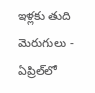ఇళ్లకు తుది మెరుగులు - ఏప్రిల్‌లో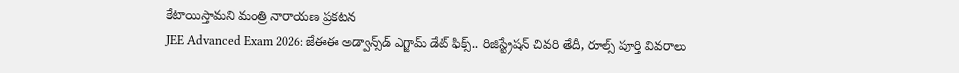కేటాయిస్తామని మంత్రి నారాయణ ప్రకటన
JEE Advanced Exam 2026: జేఈఈ అడ్వాన్స్‌డ్ ఎగ్జామ్ డేట్ ఫిక్స్.. రిజిస్ట్రేషన్ చివరి తేదీ, రూల్స్ పూర్తి వివరాలు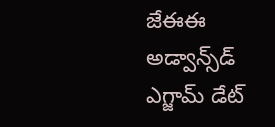జేఈఈ అడ్వాన్స్‌డ్ ఎగ్జామ్ డేట్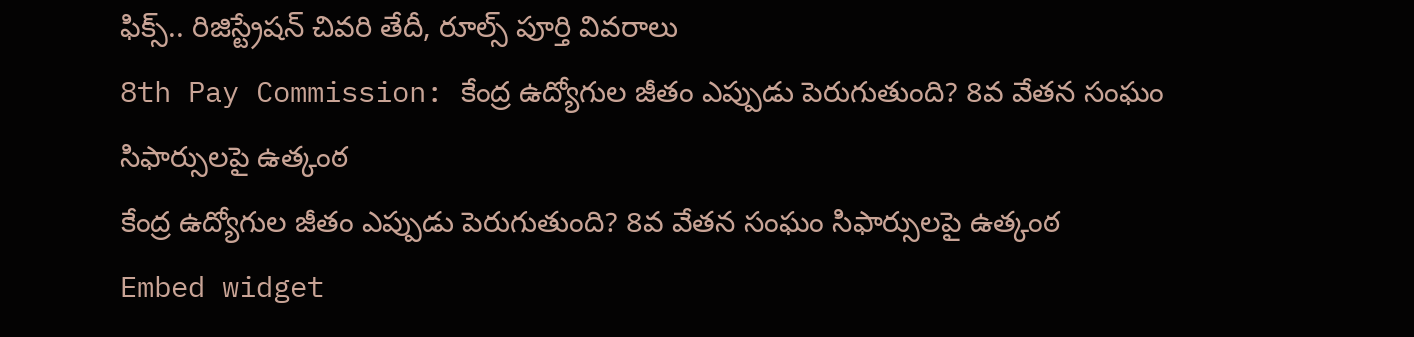ఫిక్స్.. రిజిస్ట్రేషన్ చివరి తేదీ, రూల్స్ పూర్తి వివరాలు
8th Pay Commission: కేంద్ర ఉద్యోగుల జీతం ఎప్పుడు పెరుగుతుంది? 8వ వేతన సంఘం సిఫార్సులపై ఉత్కంఠ
కేంద్ర ఉద్యోగుల జీతం ఎప్పుడు పెరుగుతుంది? 8వ వేతన సంఘం సిఫార్సులపై ఉత్కంఠ
Embed widget